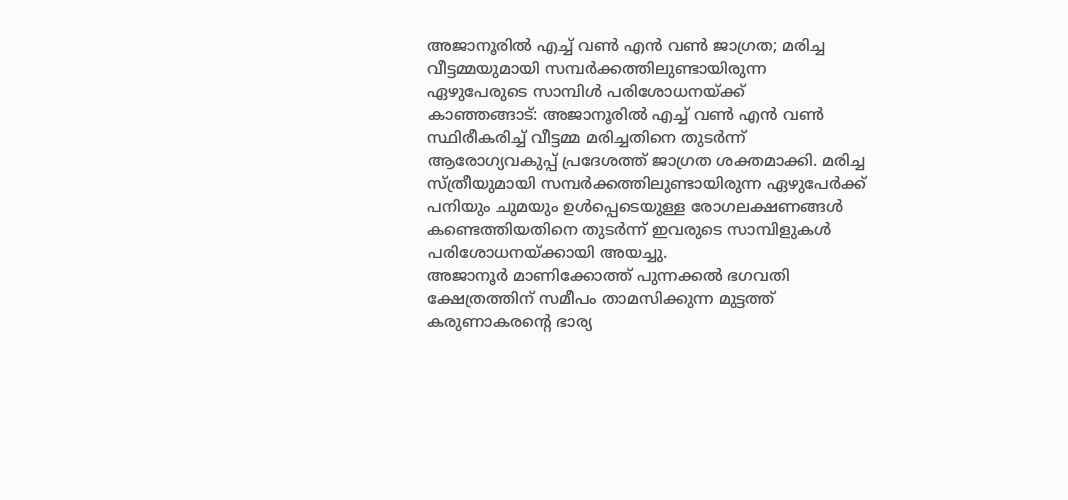അജാനൂരിൽ എച്ച് വൺ എൻ വൺ ജാഗ്രത; മരിച്ച വീട്ടമ്മയുമായി സമ്പർക്കത്തിലുണ്ടായിരുന്ന ഏഴുപേരുടെ സാമ്പിൾ പരിശോധനയ്ക്ക്
കാഞ്ഞങ്ങാട്: അജാനൂരിൽ എച്ച് വൺ എൻ വൺ സ്ഥിരീകരിച്ച് വീട്ടമ്മ മരിച്ചതിനെ തുടർന്ന് ആരോഗ്യവകുപ്പ് പ്രദേശത്ത് ജാഗ്രത ശക്തമാക്കി. മരിച്ച സ്ത്രീയുമായി സമ്പർക്കത്തിലുണ്ടായിരുന്ന ഏഴുപേർക്ക് പനിയും ചുമയും ഉൾപ്പെടെയുള്ള രോഗലക്ഷണങ്ങൾ കണ്ടെത്തിയതിനെ തുടർന്ന് ഇവരുടെ സാമ്പിളുകൾ പരിശോധനയ്ക്കായി അയച്ചു.
അജാനൂർ മാണിക്കോത്ത് പുന്നക്കൽ ഭഗവതി ക്ഷേത്രത്തിന് സമീപം താമസിക്കുന്ന മുട്ടത്ത് കരുണാകരന്റെ ഭാര്യ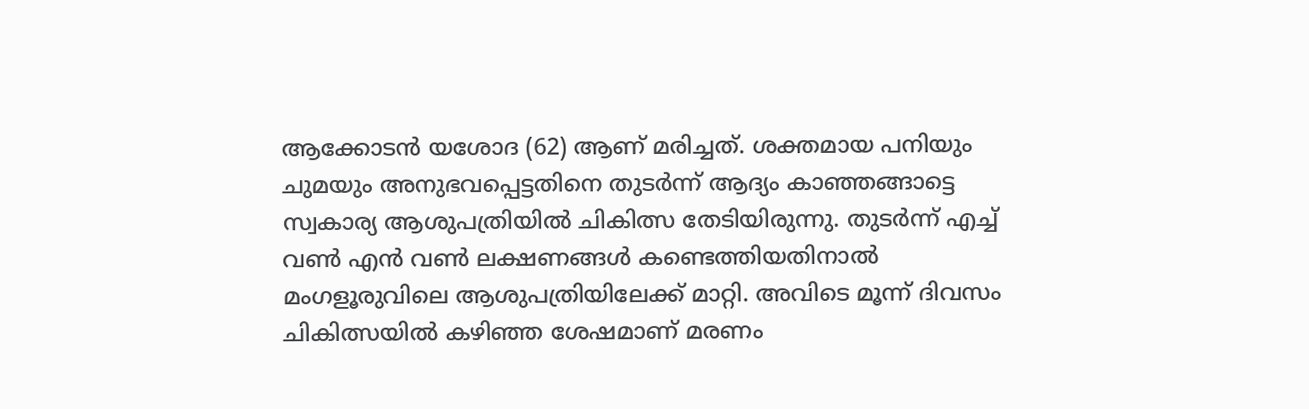ആക്കോടൻ യശോദ (62) ആണ് മരിച്ചത്. ശക്തമായ പനിയും ചുമയും അനുഭവപ്പെട്ടതിനെ തുടർന്ന് ആദ്യം കാഞ്ഞങ്ങാട്ടെ സ്വകാര്യ ആശുപത്രിയിൽ ചികിത്സ തേടിയിരുന്നു. തുടർന്ന് എച്ച് വൺ എൻ വൺ ലക്ഷണങ്ങൾ കണ്ടെത്തിയതിനാൽ മംഗളൂരുവിലെ ആശുപത്രിയിലേക്ക് മാറ്റി. അവിടെ മൂന്ന് ദിവസം ചികിത്സയിൽ കഴിഞ്ഞ ശേഷമാണ് മരണം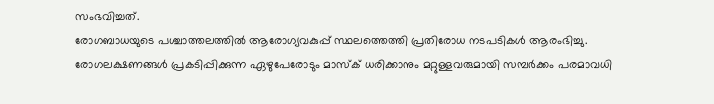സംഭവിച്ചത്.
രോഗബാധയുടെ പശ്ചാത്തലത്തിൽ ആരോഗ്യവകുപ്പ് സ്ഥലത്തെത്തി പ്രതിരോധ നടപടികൾ ആരംഭിച്ചു. രോഗലക്ഷണങ്ങൾ പ്രകടിപ്പിക്കുന്ന ഏഴുപേരോടും മാസ്ക് ധരിക്കാനും മറ്റുള്ളവരുമായി സമ്പർക്കം പരമാവധി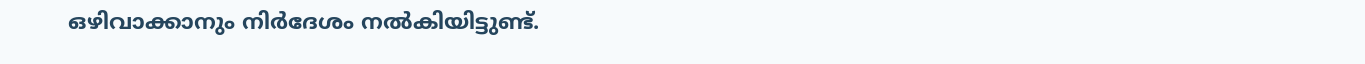ഒഴിവാക്കാനും നിർദേശം നൽകിയിട്ടുണ്ട്.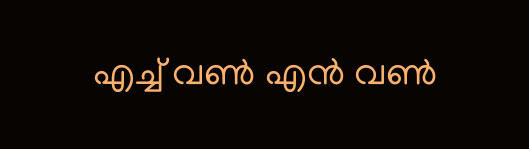എച്ച് വൺ എൻ വൺ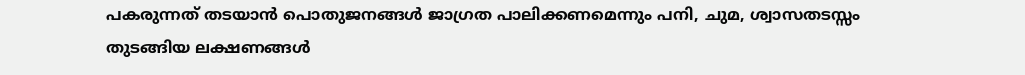പകരുന്നത് തടയാൻ പൊതുജനങ്ങൾ ജാഗ്രത പാലിക്കണമെന്നും പനി, ചുമ, ശ്വാസതടസ്സം തുടങ്ങിയ ലക്ഷണങ്ങൾ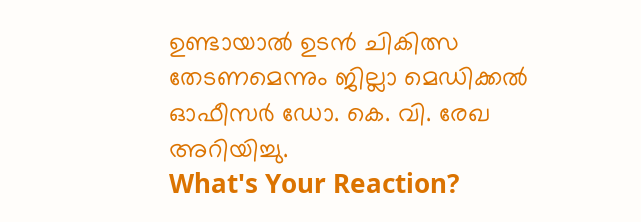ഉണ്ടായാൽ ഉടൻ ചികിത്സ തേടണമെന്നും ജില്ലാ മെഡിക്കൽ ഓഫീസർ ഡോ. കെ. വി. രേഖ അറിയിച്ചു.
What's Your Reaction?